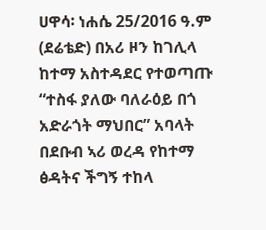ሀዋሳ፡ ነሐሴ 25/2016 ዓ.ም (ደሬቴድ) በአሪ ዞን ከገሊላ ከተማ አስተዳደር የተወጣጡ “ተስፋ ያለው ባለራዕይ በጎ አድራጎት ማህበር” አባላት በደቡብ ኣሪ ወረዳ የከተማ ፅዳትና ችግኝ ተከላ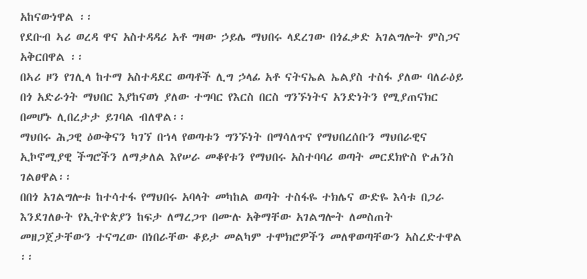አከናውነዋል ፡፡
የደቡብ ኣሪ ወረዳ ዋና አስተዳዳሪ አቶ ግዛው ኃይሌ ማህበሩ ላደረገው በጎፈቃድ አገልግሎት ምስጋና አቅርበዋል ፡፡
በኣሪ ዞን የገሊላ ከተማ አስተዳደር ወጣቶች ሊግ ኃላፊ አቶ ናትናኤል ኤልያስ ተስፋ ያለው ባለራዕይ በጎ አድራጎት ማህበር እያከናወነ ያለው ተግባር የእርስ በርስ ግንኙነትና አንድነትን የሚያጠናክር በመሆኑ ሊበረታታ ይገባል ብለዋል፡፡
ማህበሩ ሕጋዊ ዕውቅናን ካገኘ በኀላ የወጣቱን ግንኙነት በማሳለጥና የማህበረሰቡን ማህበራዊና ኢኮኖሚያዊ ችግሮችን ለማቃለል እየሠራ መቆየቱን የማህበሩ አስተባባሪ ወጣት መርደክዮስ ዮሐንስ ገልፀዋል፡፡
በበጎ አገልግሎቱ ከተሳተፋ የማህበሩ አባላት መካከል ወጣት ተስፋዬ ተክሌና ውድዬ እሳቱ በጋራ እንደገለፁት የኢትዮጵያን ከፍታ ለማረጋጥ በሙሉ አቅማቸው አገልግሎት ለመስጠት መዘጋጀታቸውን ተናግረው በነበራቸው ቆይታ መልካም ተሞክሮዎችን መለዋወጣቸውን አስረድተዋል ፡፡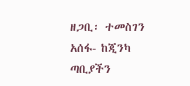ዘጋቢ፡ ተመስገን አሰፋ- ከጂንካ ጣቢያችን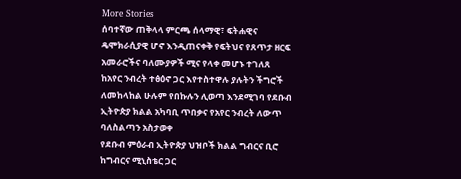More Stories
ሰባተኛው ጠቅላላ ምርጫ ሰላማዊ፣ ፍትሐዊና ዴሞክራሲያዊ ሆኖ እንዲጠናቀቅ የፍትህና የጸጥታ ዘርፍ አመራሮችና ባለሙያዎች ሚና የላቀ መሆኑ ተገለጸ
ከአየር ንብረት ተፅዕኖ ጋር እየተስተዋሉ ያሉትን ችግሮች ለመከላከል ሁሉም የበኩሉን ሊወጣ እንደሚገባ የደቡብ ኢትዮጵያ ክልል አካባቢ ጥበቃና የአየር ንብረት ለውጥ ባለስልጣን አስታወቀ
የደቡብ ምዕራብ ኢትዮጵያ ህዝቦች ክልል ግብርና ቢሮ ከግብርና ሚኒስቴር ጋር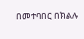በመተባበር በክልሉ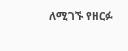ለሚገኙ የዘርፉ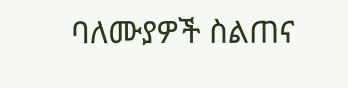ባለሙያዎች ስልጠና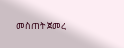መስጠት ጀመረ